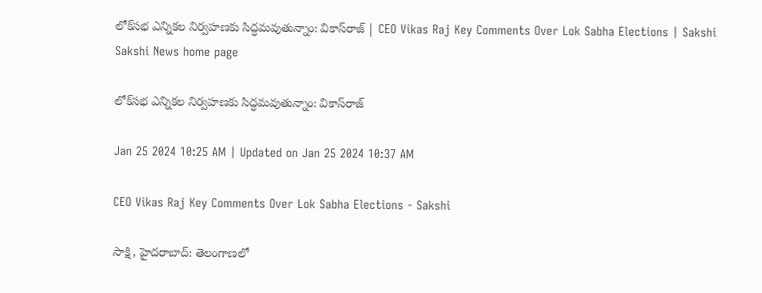లోక్‌సభ ఎన్నికల నిర్వహణకు సిద్ధమవుతున్నాం: వికాస్‌రాజ్‌ | CEO Vikas Raj Key Comments Over Lok Sabha Elections | Sakshi
Sakshi News home page

లోక్‌సభ ఎన్నికల నిర్వహణకు సిద్ధమవుతున్నాం: వికాస్‌రాజ్‌

Jan 25 2024 10:25 AM | Updated on Jan 25 2024 10:37 AM

CEO Vikas Raj Key Comments Over Lok Sabha Elections - Sakshi

సాక్షి, హైదరాబాద్‌: తెలంగాణలో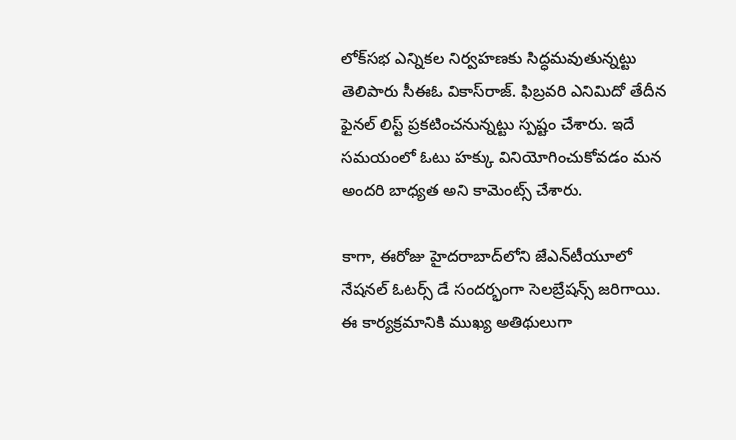లోక్‌సభ ఎన్నికల నిర్వహణకు సిద్ధమవుతున్నట్టు తెలిపారు సీఈఓ వికాస్‌రాజ్‌. ఫిబ్రవరి ఎనిమిదో తేదీన ఫైనల్‌ లిస్ట్‌ ప్రకటించనున్నట్టు స్పష్టం చేశారు. ఇదే సమయంలో ఓటు హక్కు వినియోగించుకోవడం మన అందరి బాధ్యత అని కామెంట్స్‌ చేశారు.

కాగా, ఈరోజు హైదరాబాద్‌లోని జేఎన్‌టీయూలో నేషనల్‌ ఓటర్స్‌ డే సందర్భంగా సెలబ్రేషన్స్‌ జరిగాయి. ఈ కార్యక్రమానికి ముఖ్య అతిథులుగా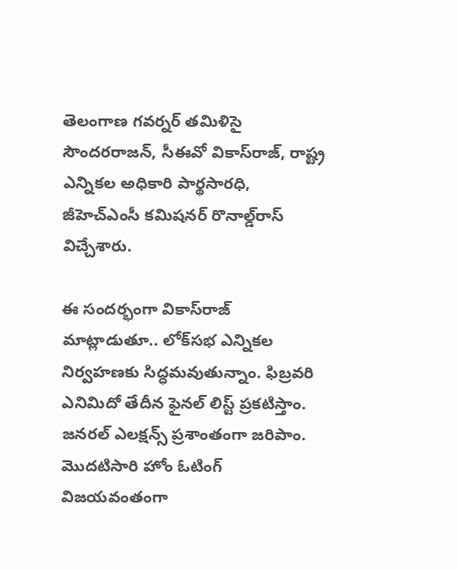తెలంగాణ గవర్నర్‌ తమిళిసై సౌందరరాజన్‌, సీఈవో వికాస్‌రాజ్‌, రాష్ట్ర ఎన్నికల అధికారి పార్థసారధి, జీహెచ్‌ఎంసీ కమిషనర్‌ రొనాల్డ్‌రాస్‌ విచ్చేశారు.

ఈ సందర్భంగా వికాస్‌రాజ్‌ మాట్లాడుతూ.. లోక్‌సభ ఎన్నికల నిర్వహణకు సిద్ధమవుతున్నాం. ఫిబ్రవరి ఎనిమిదో తేదీన ఫైనల్‌ లిస్ట్‌ ప్రకటిస్తాం. జనరల్‌ ఎలక్షన్స్‌ ప్రశాంతంగా జరిపాం. మొదటిసారి హోం ఓటింగ్‌ విజయవంతంగా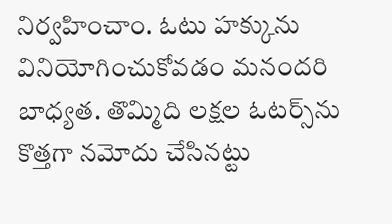నిర్వహించాం. ఓటు హక్కును వినియోగించుకోవడం మనందరి బాధ్యత. తొమ్మిది లక్షల ఓటర్స్‌ను కొత్తగా నమోదు చేసినట్టు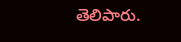తెలిపారు.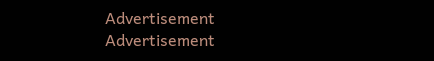Advertisement
Advertisement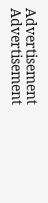Advertisement
Advertisement